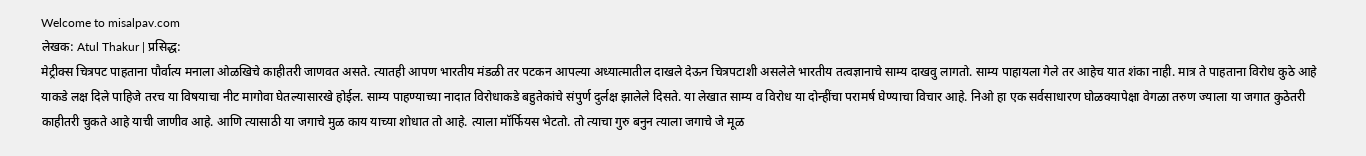Welcome to misalpav.com
लेखक: Atul Thakur | प्रसिद्ध:
मेट्रीक्स चित्रपट पाहताना पौर्वात्य मनाला ओळखिचे काहीतरी जाणवत असते. त्यातही आपण भारतीय मंडळी तर पटकन आपल्या अध्यात्मातील दाखले देऊन चित्रपटाशी असलेले भारतीय तत्वज्ञानाचे साम्य दाखवु लागतो. साम्य पाहायला गेले तर आहेच यात शंका नाही. मात्र ते पाहताना विरोध कुठे आहे याकडे लक्ष दिले पाहिजे तरच या विषयाचा नीट मागोवा घेतल्यासारखे होईल. साम्य पाहण्याच्या नादात विरोधाकडे बहुतेकांचे संपुर्ण दुर्लक्ष झालेले दिसते. या लेखात साम्य व विरोध या दोन्हींचा परामर्ष घेण्याचा विचार आहे. निओ हा एक सर्वसाधारण घोळक्यापेक्षा वेगळा तरुण ज्याला या जगात कुठेतरी काहीतरी चुकते आहे याची जाणीव आहे. आणि त्यासाठी या जगाचे मुळ काय याच्या शोधात तो आहे. त्याला मॉर्फियस भेटतो. तो त्याचा गुरु बनुन त्याला जगाचे जे मूळ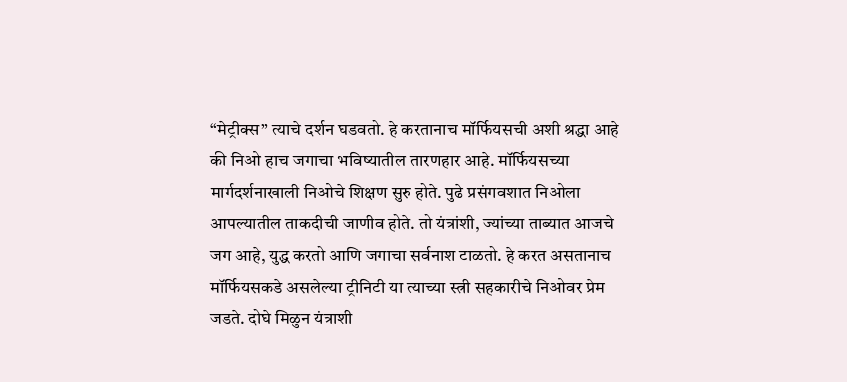“मेट्रीक्स” त्याचे दर्शन घडवतो. हे करतानाच मॉर्फियसची अशी श्रद्धा आहे की निओ हाच जगाचा भविष्यातील तारणहार आहे. मॉर्फियसच्या मार्गदर्शनाखाली निओचे शिक्षण सुरु होते. पुढे प्रसंगवशात निओला आपल्यातील ताकदीची जाणीव होते. तो यंत्रांशी, ज्यांच्या ताब्यात आजचे जग आहे, युद्ध करतो आणि जगाचा सर्वनाश टाळतो. हे करत असतानाच मॉर्फियसकडे असलेल्या ट्रीनिटी या त्याच्या स्त्री सहकारीचे निओवर प्रेम जडते. दोघे मिळुन यंत्राशी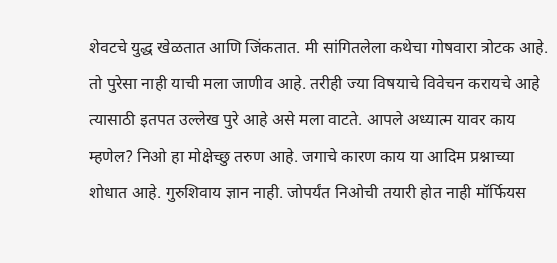शेवटचे युद्ध खेळतात आणि जिंकतात. मी सांगितलेला कथेचा गोषवारा त्रोटक आहे. तो पुरेसा नाही याची मला जाणीव आहे. तरीही ज्या विषयाचे विवेचन करायचे आहे त्यासाठी इतपत उल्लेख पुरे आहे असे मला वाटते. आपले अध्यात्म यावर काय म्हणेल? निओ हा मोक्षेच्छु तरुण आहे. जगाचे कारण काय या आदिम प्रश्नाच्या शोधात आहे. गुरुशिवाय ज्ञान नाही. जोपर्यंत निओची तयारी होत नाही मॉर्फियस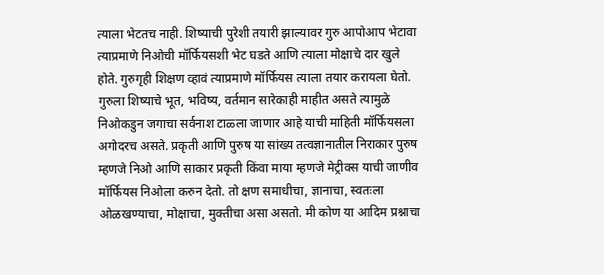त्याला भेटतच नाही. शिष्याची पुरेशी तयारी झाल्यावर गुरु आपोआप भेटावा त्याप्रमाणे निओची मॉर्फियसशी भेट घडते आणि त्याला मोक्षाचे दार खुले होते. गुरुगृही शिक्षण व्हावं त्याप्रमाणे मॉर्फियस त्याला तयार करायला घेतो. गुरुला शिष्याचे भूत, भविष्य, वर्तमान सारेकाही माहीत असते त्यामुळे निओकडुन जगाचा सर्वनाश टाळ्ला जाणार आहे याची माहिती मॉर्फियसला अगोदरच असते. प्रकृती आणि पुरुष या सांख्य तत्वज्ञानातील निराकार पुरुष म्हणजे निओ आणि साकार प्रकृती किंवा माया म्हणजे मेट्रीक्स याची जाणीव मॉर्फियस निओला करुन देतो. तो क्षण समाधीचा, ज्ञानाचा, स्वतःला ओळखण्याचा, मोक्षाचा, मुक्तीचा असा असतो. मी कोण या आदिम प्रश्नाचा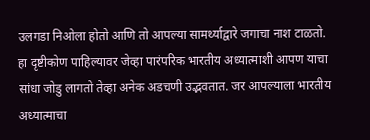उलगडा निओला होतो आणि तो आपल्या सामर्थ्याद्वारे जगाचा नाश टाळतो. हा दृष्टीकोण पाहिल्यावर जेव्हा पारंपरिक भारतीय अध्यात्माशी आपण याचा सांधा जोडु लागतो तेव्हा अनेक अडचणी उद्भवतात. जर आपल्याला भारतीय अध्यात्माचा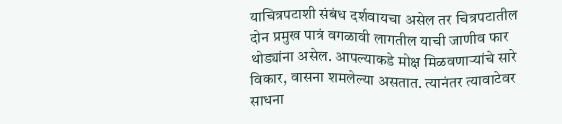याचित्रपटाशी संबंध दर्शवायचा असेल तर चित्रपटातील दोन प्रमुख पात्रं वगळावी लागतील याची जाणीव फार थोड्यांना असेल. आपल्याकडे मोक्ष मिळवणार्‍यांचे सारे विकार, वासना शमलेल्या असतात. त्यानंतर त्यावाटेवर साधना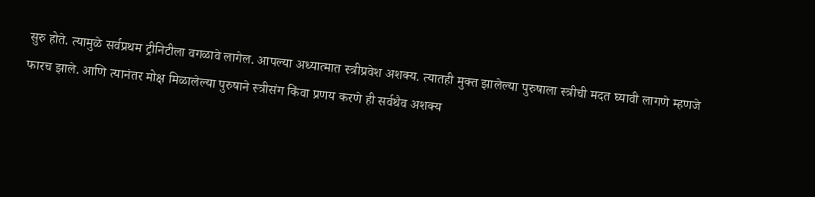सुरु होते. त्यामुळे सर्वप्रथम ट्रीनिटीला वगळावे लागेल. आपल्या अध्यात्मात स्त्रीप्रवेश अशक्य. त्यातही मुक्त झालेल्या पुरुषाला स्त्रीची मदत घ्यावी लागणे म्हणजे फारच झाले. आणि त्यानंतर मोक्ष मिळालेल्या पुरुषाने स्त्रीसंग किंवा प्रणय करणे ही सर्वथैव अशक्य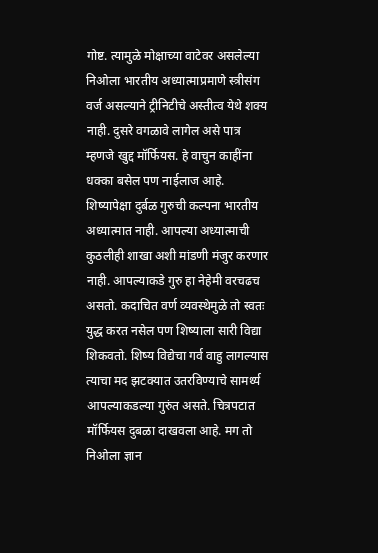गोष्ट. त्यामुळे मोक्षाच्या वाटेवर असलेल्या निओला भारतीय अध्यात्माप्रमाणे स्त्रीसंग वर्ज असल्याने ट्रीनिटीचे अस्तीत्व येथे शक्य नाही. दुसरे वगळावे लागेल असे पात्र म्हणजे खुद्द मॉर्फियस. हे वाचुन काहींना धक्का बसेल पण नाईलाज आहे. शिष्यापेक्षा दुर्बळ गुरुची कल्पना भारतीय अध्यात्मात नाही. आपल्या अध्यात्माची कुठलीही शाखा अशी मांडणी मंजुर करणार नाही. आपल्याकडे गुरु हा नेहेमी वरचढच असतो. कदाचित वर्ण व्यवस्थेमुळे तो स्वतः युद्ध करत नसेल पण शिष्याला सारी विद्या शिकवतो. शिष्य विद्येचा गर्व वाहु लागल्यास त्याचा मद झटक्यात उतरविण्याचे सामर्थ्य आपल्याकडल्या गुरुंत असते. चित्रपटात मॉर्फियस दुबळा दाखवला आहे. मग तो निओला ज्ञान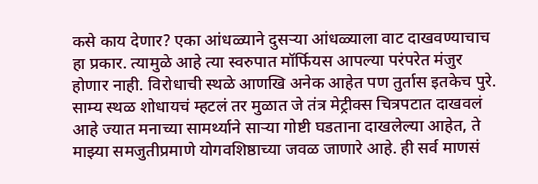कसे काय देणार? एका आंधळ्याने दुसर्‍या आंधळ्याला वाट दाखवण्याचाच हा प्रकार. त्यामुळे आहे त्या स्वरुपात मॉर्फियस आपल्या परंपरेत मंजुर होणार नाही. विरोधाची स्थळे आणखि अनेक आहेत पण तुर्तास इतकेच पुरे. साम्य स्थळ शोधायचं म्हटलं तर मुळात जे तंत्र मेट्रीक्स चित्रपटात दाखवलं आहे ज्यात मनाच्या सामर्थ्याने सार्‍या गोष्टी घडताना दाखलेल्या आहेत, ते माझ्या समजुतीप्रमाणे योगवशिष्ठाच्या जवळ जाणारे आहे. ही सर्व माणसं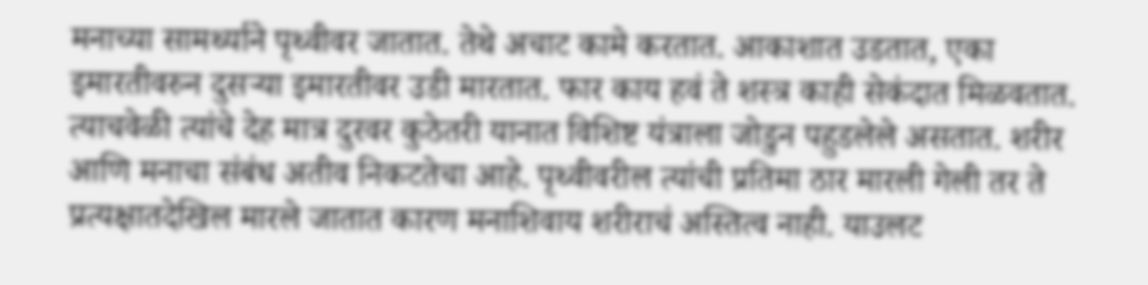मनाच्या सामर्थ्याने पृथ्वीवर जातात. तेथे अचाट कामे करतात. आकाशात उडतात, एका इमारतीवरुन दुसर्‍या इमारतीवर उडी मारतात. फार काय हवं ते शस्त्र काही सेकंदात मिळवतात. त्याचवेळी त्यांचे देह मात्र दुरवर कुठेतरी यानात विशिष्ट यंत्राला जोडुन पहुडलेले असतात. शरीर आणि मनाचा संबंध अतीव निकटतेचा आहे. पृथ्वीवरील त्यांची प्रतिमा ठार मारली गेली तर ते प्रत्यक्षातदेखिल मारले जातात कारण मनाशिवाय शरीराचं अस्तित्व नाही. याउलट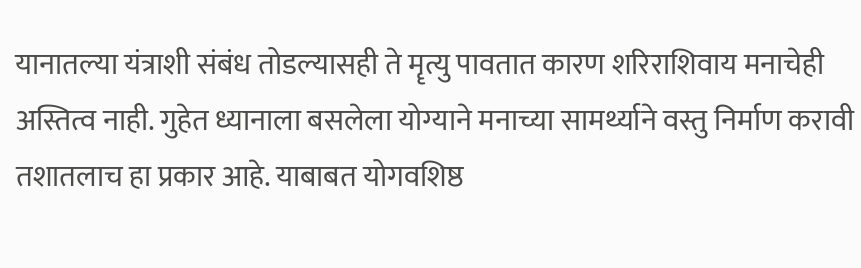यानातल्या यंत्राशी संबंध तोडल्यासही ते मॄत्यु पावतात कारण शरिराशिवाय मनाचेही अस्तित्व नाही. गुहेत ध्यानाला बसलेला योग्याने मनाच्या सामर्थ्याने वस्तु निर्माण करावी तशातलाच हा प्रकार आहे. याबाबत योगवशिष्ठ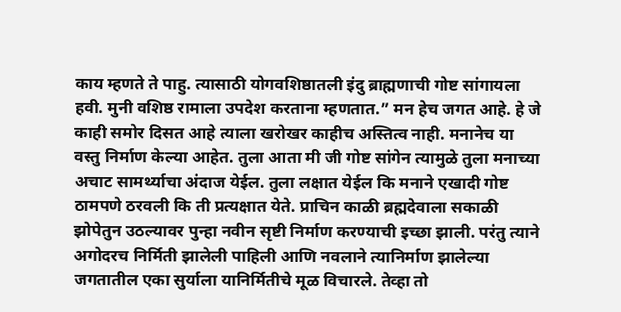काय म्हणते ते पाहु. त्यासाठी योगवशिष्ठातली इंदु ब्राह्मणाची गोष्ट सांगायला हवी. मुनी वशिष्ठ रामाला उपदेश करताना म्हणतात.” मन हेच जगत आहे. हे जे काही समोर दिसत आहे त्याला खरोखर काहीच अस्तित्व नाही. मनानेच या वस्तु निर्माण केल्या आहेत. तुला आता मी जी गोष्ट सांगेन त्यामुळे तुला मनाच्या अचाट सामर्थ्याचा अंदाज येईल. तुला लक्षात येईल कि मनाने एखादी गोष्ट ठामपणे ठरवली कि ती प्रत्यक्षात येते. प्राचिन काळी ब्रह्मदेवाला सकाळी झोपेतुन उठल्यावर पुन्हा नवीन सृष्टी निर्माण करण्याची इच्छा झाली. परंतु त्याने अगोदरच निर्मिती झालेली पाहिली आणि नवलाने त्यानिर्माण झालेल्या जगतातील एका सुर्याला यानिर्मितीचे मूळ विचारले. तेव्हा तो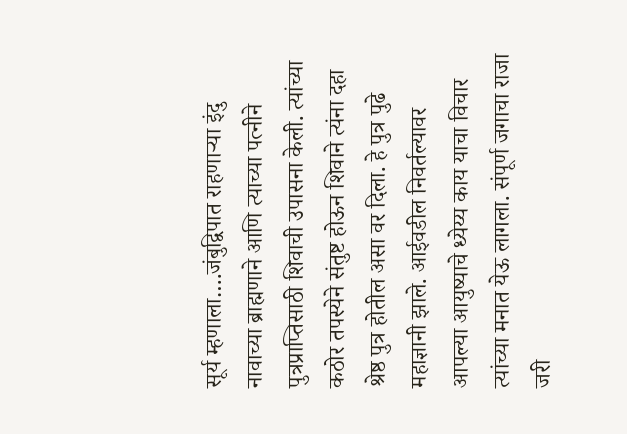सूर्य म्हणाला….जंबुद्विपात राहणार्‍या इंदु नावाच्या ब्राह्मणाने आणि त्याच्या पत्नीने पुत्रप्राप्तिसाठी शिवाची उपासना केली. त्यांच्या कठोर तपस्येने संतुष्ट होऊन शिवाने त्यंना दहा श्रेष्ठ पुत्र होतील असा वर दिला. हे पुत्र पुढे महाज्ञानी झाले. आईवडील निवर्तल्यावर आपल्या आयुष्याचे ध्येय्य काय याचा विचार त्यांच्या मनात येऊ लागला. संपूर्ण जगाचा राजा जरी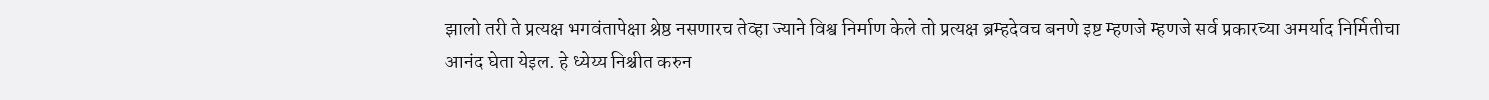झालो तरी ते प्रत्यक्ष भगवंतापेक्षा श्रेष्ठ नसणारच तेव्हा ज्याने विश्व निर्माण केले तो प्रत्यक्ष ब्रम्हदेवच बनणे इष्ट म्हणजे म्हणजे सर्व प्रकारच्या अमर्याद निर्मितीचा आनंद घेता येइल. हे ध्येय्य निश्चीत करुन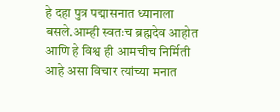हे दहा पुत्र पद्मासनात ध्यानाला बसले.आम्ही स्वतःच ब्रह्मदेव आहोत आणि हे विश्व ही आमचीच निर्मिती आहे असा विचार त्यांच्या मनात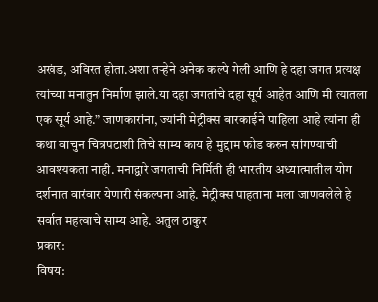अखंड, अविरत होता.अशा तर्‍हेने अनेक कल्पे गेली आणि हे दहा जगत प्रत्यक्ष त्यांच्या मनातुन निर्माण झाले.या दहा जगतांचे दहा सूर्य आहेत आणि मी त्यातला एक सूर्य आहे.” जाणकारांना, ज्यांनी मेट्रीक्स बारकाईने पाहिला आहे त्यांना ही कथा वाचुन चित्रपटाशी तिचे साम्य काय हे मुद्दाम फोड करुन सांगण्याची आवश्यकता नाही. मनाद्वारे जगताची निर्मिती ही भारतीय अध्यात्मातील योग दर्शनात वारंवार येणारी संकल्पना आहे. मेट्रीक्स पाहताना मला जाणवलेले हे सर्वात महत्वाचे साम्य आहे. अतुल ठाकुर
प्रकार:
विषय: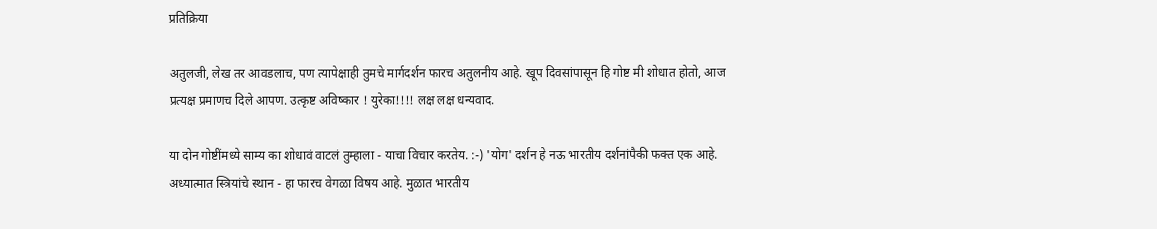प्रतिक्रिया

अतुलजी, लेख तर आवडलाच, पण त्यापेक्षाही तुमचे मार्गदर्शन फारच अतुलनीय आहे. खूप दिवसांपासून हि गोष्ट मी शोधात होतो, आज प्रत्यक्ष प्रमाणच दिले आपण. उत्कृष्ट अविष्कार ! युरेका!!!! लक्ष लक्ष धन्यवाद.

या दोन गोष्टींमध्ये साम्य का शोधावं वाटलं तुम्हाला - याचा विचार करतेय. :-) 'योग' दर्शन हे नऊ भारतीय दर्शनांपैकी फक्त एक आहे. अध्यात्मात स्त्रियांचे स्थान - हा फारच वेगळा विषय आहे. मुळात भारतीय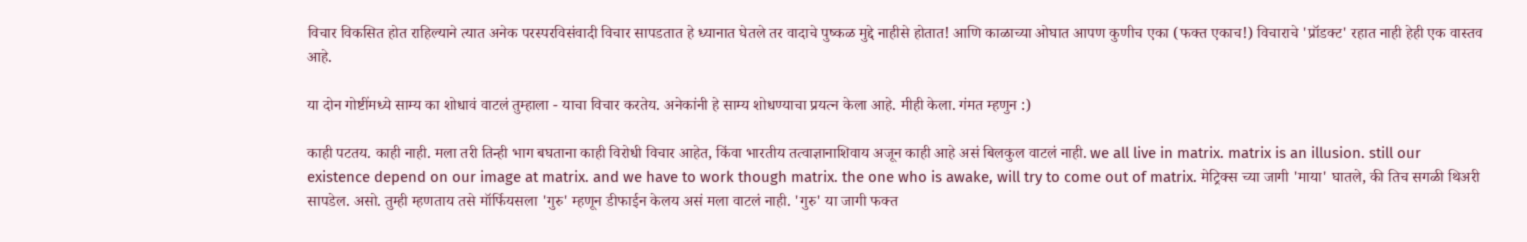विचार विकसित होत राहिल्याने त्यात अनेक परस्परविसंवादी विचार सापडतात हे ध्यानात घेतले तर वादाचे पुष्कळ मुद्दे नाहीसे होतात! आणि काळाच्या ओघात आपण कुणीच एका (फक्त एकाच!) विचाराचे 'प्रॉडक्ट' रहात नाही हेही एक वास्तव आहे.

या दोन गोष्टींमध्ये साम्य का शोधावं वाटलं तुम्हाला - याचा विचार करतेय. अनेकांनी हे साम्य शोधण्याचा प्रयत्न केला आहे. मीही केला. गंमत म्हणुन :)

काही पटतय. काही नाही. मला तरी तिन्ही भाग बघताना काही विरोधी विचार आहेत, किंवा भारतीय तत्वाज्ञानाशिवाय अजून काही आहे असं बिलकुल वाटलं नाही. we all live in matrix. matrix is an illusion. still our existence depend on our image at matrix. and we have to work though matrix. the one who is awake, will try to come out of matrix. मेट्रिक्स च्या जागी 'माया' घातले, की तिच सगळी थिअरी सापडेल. असो. तुम्ही म्हणताय तसे मॉर्फियसला 'गुरु' म्हणून डीफाईन केलय असं मला वाटलं नाही. 'गुरु' या जागी फक्त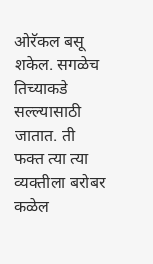ओरॅकल बसू शकेल. सगळेच तिच्याकडे सल्ल्यासाठी जातात. ती फक्त त्या त्या व्यक्तीला बरोबर कळेल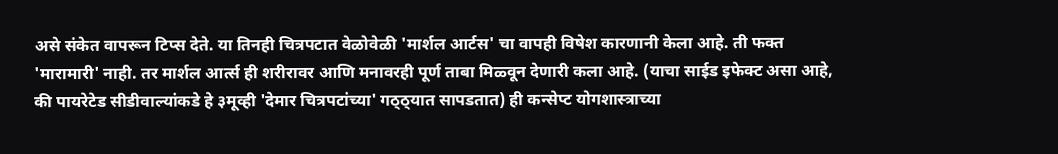असे संकेत वापरून टिप्स देते. या तिनही चित्रपटात वेळोवेळी 'मार्शल आर्टस' चा वापही विषेश कारणानी केला आहे. ती फक्त 'मारामारी' नाही. तर मार्शल आर्त्स ही शरीरावर आणि मनावरही पूर्ण ताबा मिळ्वून देणारी कला आहे. (याचा साईड इफेक्ट असा आहे, की पायरेटेड सीडीवाल्यांकडे हे ३मूव्ही 'देमार चित्रपटांच्या' गठ्ठ्यात सापडतात) ही कन्सेप्ट योगशास्त्राच्या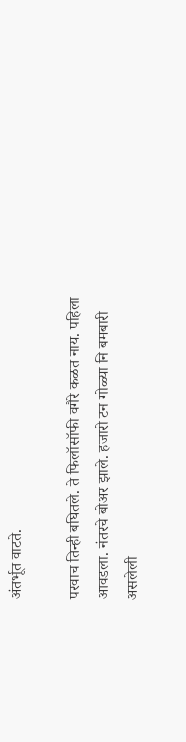अंतर्भूत वाटते.

परवाच तिन्ही बघितले. ते फिलॉसॉफी वगैरे कळत नाय. पहिला आवडला. नंतरचे बोअर झाले. हजारो टन गोळ्या नि बमबारी असलेली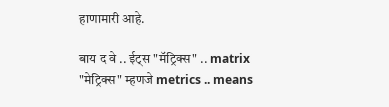हाणामारी आहे.

बाय द वे .. ईट्स "मॅट्रिक्स" .. matrix "मेट्रिक्स" म्हणजे metrics .. means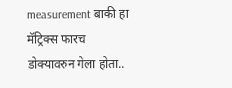measurement बाकी हा मॅट्रिक्स फारच डोक्यावरुन गेला होता..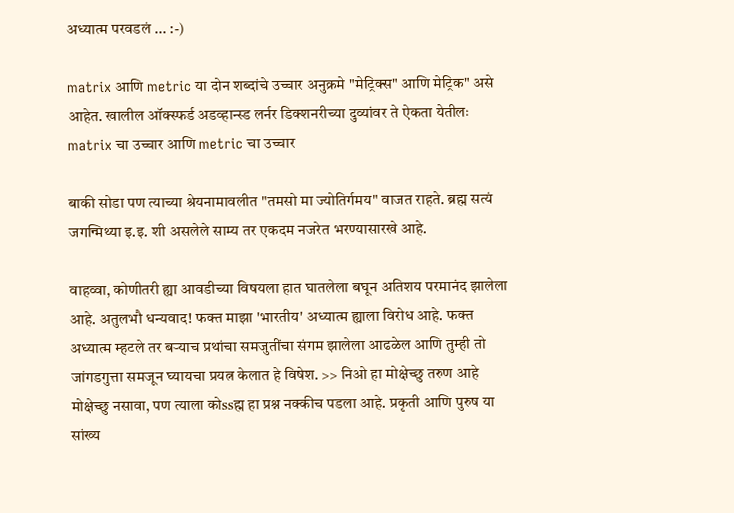अध्यात्म परवडलं ... :-)

matrix आणि metric या दोन शब्दांचे उच्चार अनुक्रमे "मेट्रिक्स" आणि मेट्रिक" असे आहेत. खालील ऑक्स्फर्ड अडव्हान्स्ड लर्नर डिक्शनरीच्या दुव्यांवर ते ऐकता येतीलः matrix चा उच्चार आणि metric चा उच्चार

बाकी सोडा पण त्याच्या श्रेयनामावलीत "तमसो मा ज्योतिर्गमय" वाजत राहते. ब्रह्म सत्यं जगन्मिथ्या इ.इ. शी असलेले साम्य तर एकदम नजरेत भरण्यासारखे आहे.

वाहव्वा, कोणीतरी ह्या आवडीच्या विषयला हात घातलेला बघून अतिशय परमानंद झालेला आहे. अतुलभौ धन्यवाद! फक्त माझा 'भारतीय' अध्यात्म ह्याला विरोध आहे. फक्त अध्यात्म म्हटले तर बर्‍याच प्रथांचा समजुतींचा संगम झालेला आढळेल आणि तुम्ही तो जांगडगुत्ता समजून घ्यायचा प्रयत्न केलात हे विषेश. >> निओ हा मोक्षेच्छु तरुण आहे मोक्षेच्छु नसावा, पण त्याला कोssह्म हा प्रश्न नक्कीच पडला आहे. प्रकृती आणि पुरुष या सांख्य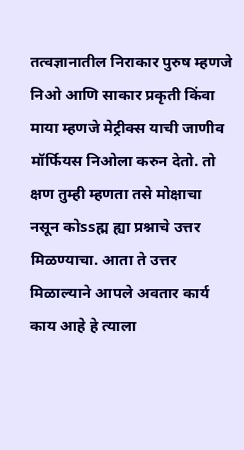तत्वज्ञानातील निराकार पुरुष म्हणजे निओ आणि साकार प्रकृती किंवा माया म्हणजे मेट्रीक्स याची जाणीव मॉर्फियस निओला करुन देतो. तो क्षण तुम्ही म्हणता तसे मोक्षाचा नसून कोssह्म ह्या प्रश्नाचे उत्तर मिळण्याचा. आता ते उत्तर मिळाल्याने आपले अवतार कार्य काय आहे हे त्याला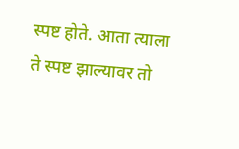स्पष्ट होते. आता त्याला ते स्पष्ट झाल्यावर तो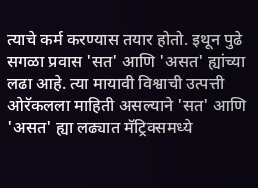त्याचे कर्म करण्यास तयार होतो. इथून पुढे सगळा प्रवास 'सत' आणि 'असत' ह्यांच्या लढा आहे. त्या मायावी विश्वाची उत्पत्ती ओरॅकलला माहिती असल्याने 'सत' आणि 'असत' ह्या लढ्यात मॅट्रिक्समध्ये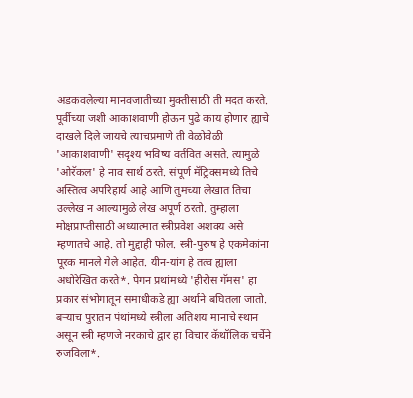अडकवलेल्या मानवजातीच्या मुक्तीसाठी ती मदत करते. पूर्वीच्या जशी आकाशवाणी होऊन पुढे काय होणार ह्याचे दाखले दिले जायचे त्याचप्रमाणे ती वेळोवेळी 'आकाशवाणी' सदृश्य भविष्य वर्तवित असते. त्यामुळे 'ओरॅकल' हे नाव सार्थ ठरते. संपूर्ण मॅट्रिक्समध्ये तिचे अस्तित्व अपरिहार्य आहे आणि तुमच्या लेखात तिचा उल्लेख न आल्यामुळे लेख अपूर्ण ठरतो. तुम्हाला मोक्षप्राप्तीसाठी अध्यात्मात स्त्रीप्रवेश अशक्य असे म्हणातचे आहे. तो मुद्दाही फोल. स्त्री-पुरुष हे एकमेकांना पूरक मानले गेले आहेत. यीन-यांग हे तत्व ह्याला अधोरेखित करते*. पेगन प्रथांमध्ये 'हीरोस गॅमस' हा प्रकार संभोगातून समाधीकडे ह्या अर्थाने बघितला जातो. बर्‍याच पुरातन पंथांमध्ये स्त्रीला अतिशय मानाचे स्थान असून स्त्री म्हणजे नरकाचे द्वार हा विचार कॅथॉलिक चर्चेने रुजविला*.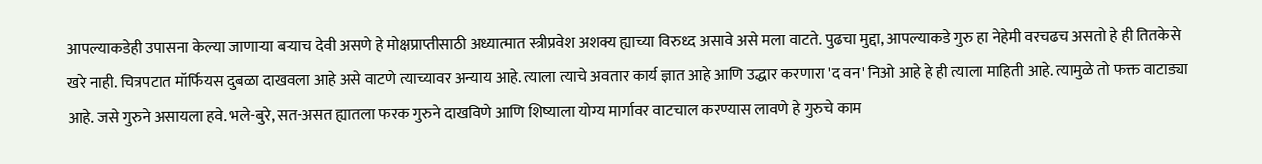आपल्याकडेही उपासना केल्या जाणार्‍या बर्‍याच देवी असणे हे मोक्षप्राप्तीसाठी अध्यात्मात स्त्रीप्रवेश अशक्य ह्याच्या विरुध्द असावे असे मला वाटते. पुढचा मुद्दा, आपल्याकडे गुरु हा नेहेमी वरचढच असतो हे ही तितकेसे खरे नाही. चित्रपटात मॉर्फियस दुबळा दाखवला आहे असे वाटणे त्याच्यावर अन्याय आहे. त्याला त्याचे अवतार कार्य ज्ञात आहे आणि उद्धार करणारा 'द वन' निओ आहे हे ही त्याला माहिती आहे. त्यामुळे तो फक्त वाटाड्या आहे. जसे गुरुने असायला हवे. भले-बुरे, सत-असत ह्यातला फरक गुरुने दाखविणे आणि शिष्याला योग्य मार्गावर वाटचाल करण्यास लावणे हे गुरुचे काम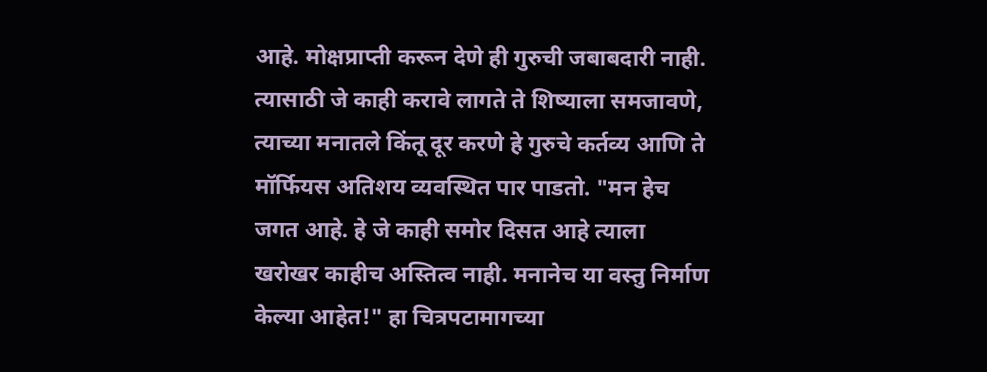आहे. मोक्षप्राप्ती करून देणे ही गुरुची जबाबदारी नाही. त्यासाठी जे काही करावे लागते ते शिष्याला समजावणे, त्याच्या मनातले किंतू दूर करणे हे गुरुचे कर्तव्य आणि ते मॉर्फियस अतिशय व्यवस्थित पार पाडतो. "मन हेच जगत आहे. हे जे काही समोर दिसत आहे त्याला खरोखर काहीच अस्तित्व नाही. मनानेच या वस्तु निर्माण केल्या आहेत!" हा चित्रपटामागच्या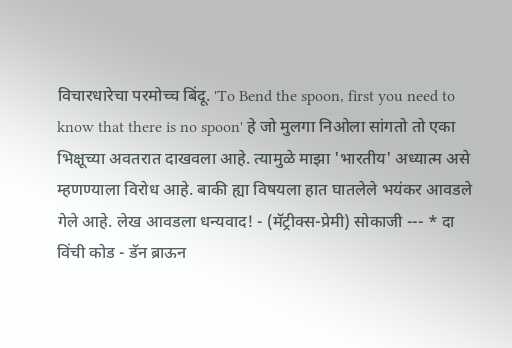विचारधारेचा परमोच्च बिंदू. 'To Bend the spoon, first you need to know that there is no spoon' हे जो मुलगा निओला सांगतो तो एका भिक्षूच्या अवतरात दाखवला आहे. त्यामुळे माझा 'भारतीय' अध्यात्म असे म्हणण्याला विरोध आहे. बाकी ह्या विषयला हात घातलेले भयंकर आवडले गेले आहे. लेख आवडला धन्यवाद! - (मॅट्रीक्स-प्रेमी) सोकाजी --- * दा विंची कोड - डॅन ब्राऊन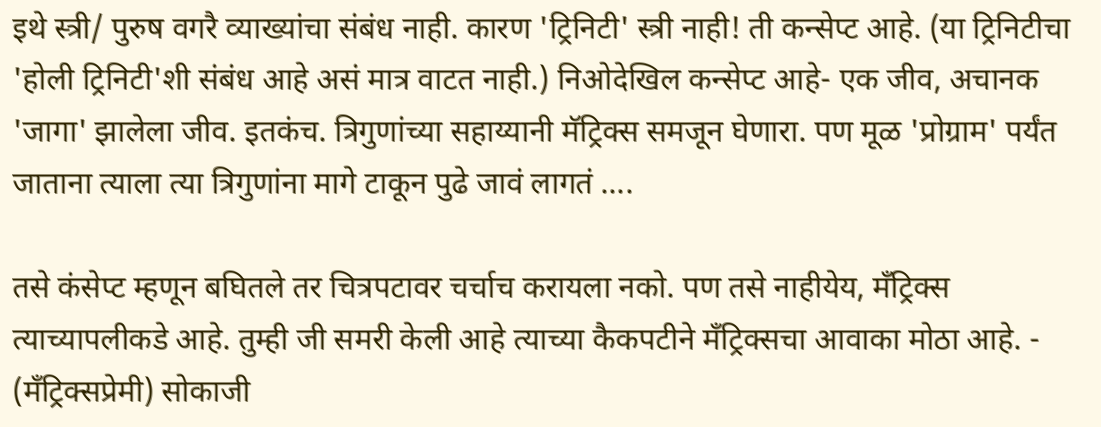इथे स्त्री/ पुरुष वगरै व्याख्यांचा संबंध नाही. कारण 'ट्रिनिटी' स्त्री नाही! ती कन्सेप्ट आहे. (या ट्रिनिटीचा 'होली ट्रिनिटी'शी संबंध आहे असं मात्र वाटत नाही.) निओदेखिल कन्सेप्ट आहे- एक जीव, अचानक 'जागा' झालेला जीव. इतकंच. त्रिगुणांच्या सहाय्यानी मॅट्रिक्स समजून घेणारा. पण मूळ 'प्रोग्राम' पर्यंत जाताना त्याला त्या त्रिगुणांना मागे टाकून पुढे जावं लागतं ....

तसे कंसेप्ट म्हणून बघितले तर चित्रपटावर चर्चाच करायला नको. पण तसे नाहीयेय, मँट्रिक्स त्याच्यापलीकडे आहे. तुम्ही जी समरी केली आहे त्याच्या कैकपटीने मँट्रिक्सचा आवाका मोठा आहे. - (मँट्रिक्सप्रेमी) सोकाजी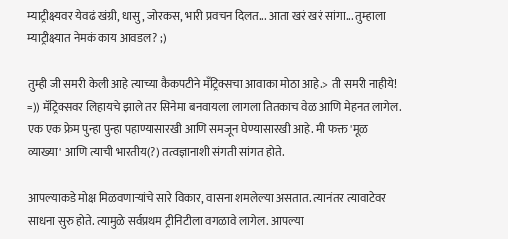म्याट्रीक्ष्यवर येवढं खंग्री, धासु, जोरकस, भारी प्रवचन दिलत... आता खरं खरं सांगा... तुम्हाला म्याट्रीक्ष्यात नेमकं काय आवडल? ;)

तुम्ही जी समरी केली आहे त्याच्या कैकपटीने मँट्रिक्सचा आवाका मोठा आहे.> ती समरी नाहीये! =)) मॅट्रिक्सवर लिहायचे झाले तर सिनेमा बनवायला लागला तितकाच वेळ आणि मेहनत लागेल. एक एक फ्रेम पुन्हा पुन्हा पहाण्यासारखी आणि समजून घेण्यासारखी आहे. मी फक्त 'मूळ व्याख्या' आणि त्याची भारतीय(?) तत्वज्ञानाशी संगती सांगत होते.

आपल्याकडे मोक्ष मिळवणार्‍यांचे सारे विकार, वासना शमलेल्या असतात. त्यानंतर त्यावाटेवर साधना सुरु होते. त्यामुळे सर्वप्रथम ट्रीनिटीला वगळावे लागेल. आपल्या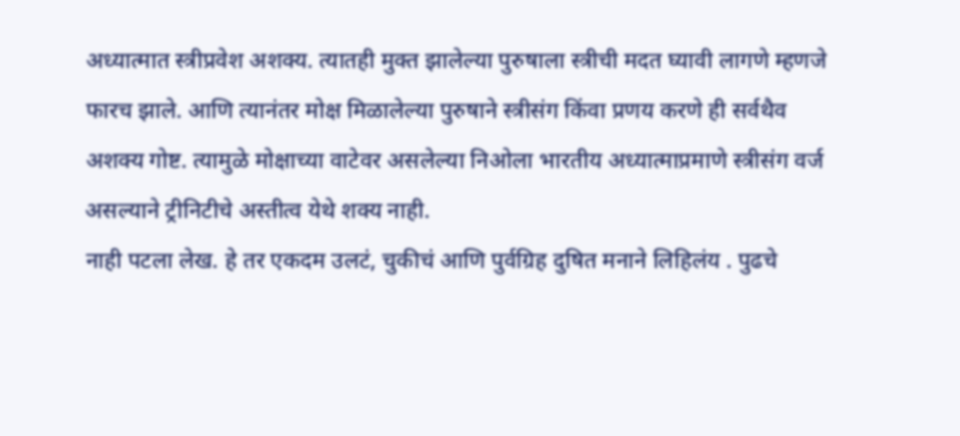अध्यात्मात स्त्रीप्रवेश अशक्य. त्यातही मुक्त झालेल्या पुरुषाला स्त्रीची मदत घ्यावी लागणे म्हणजे फारच झाले. आणि त्यानंतर मोक्ष मिळालेल्या पुरुषाने स्त्रीसंग किंवा प्रणय करणे ही सर्वथैव अशक्य गोष्ट. त्यामुळे मोक्षाच्या वाटेवर असलेल्या निओला भारतीय अध्यात्माप्रमाणे स्त्रीसंग वर्ज असल्याने ट्रीनिटीचे अस्तीत्व येथे शक्य नाही.
नाही पटला लेख. हे तर एकदम उलटं, चुकीचं आणि पुर्वग्रिह दुषित मनाने लिहिलंय . पुढचे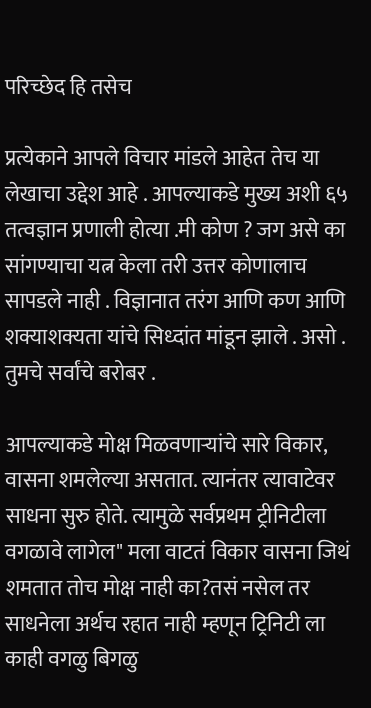परिच्छेद हि तसेच

प्रत्येकाने आपले विचार मांडले आहेत तेच या लेखाचा उद्देश आहे . आपल्याकडे मुख्य अशी ६५ तत्वज्ञान प्रणाली होत्या .मी कोण ? जग असे का सांगण्याचा यत्न केला तरी उत्तर कोणालाच सापडले नाही . विज्ञानात तरंग आणि कण आणि शक्याशक्यता यांचे सिध्दांत मांडून झाले . असो . तुमचे सर्वांचे बरोबर .

आपल्याकडे मोक्ष मिळवणार्‍यांचे सारे विकार, वासना शमलेल्या असतात. त्यानंतर त्यावाटेवर साधना सुरु होते. त्यामुळे सर्वप्रथम ट्रीनिटीला वगळावे लागेल" मला वाटतं विकार वासना जिथं शमतात तोच मोक्ष नाही का?तसं नसेल तर साधनेला अर्थच रहात नाही म्हणून ट्रिनिटी ला काही वगळु बिगळु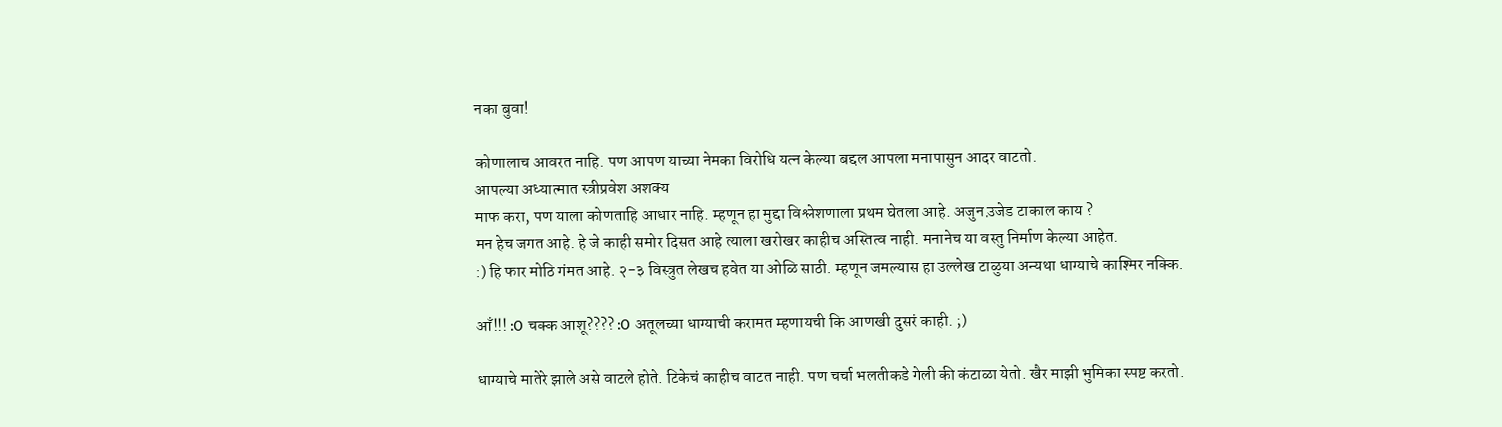नका बुवा!

कोणालाच आवरत नाहि. पण आपण याच्या नेमका विरोधि यत्न केल्या बद्दल आपला मनापासुन आदर वाटतो.
आपल्या अध्यात्मात स्त्रीप्रवेश अशक्य
माफ करा, पण याला कोणताहि आधार नाहि. म्हणून हा मुद्दा विश्लेशणाला प्रथम घेतला आहे. अजुन उ़जेड टाकाल काय ?
मन हेच जगत आहे. हे जे काही समोर दिसत आहे त्याला खरोखर काहीच अस्तित्व नाही. मनानेच या वस्तु निर्माण केल्या आहेत.
:) हि फार मोठि गंमत आहे. २-३ विस्त्रुत लेखच हवेत या ओळि साठी. म्हणून जमल्यास हा उल्लेख टाळुया अन्यथा धाग्याचे काश्मिर नक्कि.

आँ!!! :O चक्क आशू???? :O अतूलच्या धाग्याची करामत म्हणायची कि आणखी दुसरं काही. ;)

धाग्याचे मातेरे झाले असे वाटले होते. टिकेचं काहीच वाटत नाही. पण चर्चा भलतीकडे गेली की कंटाळा येतो. खैर माझी भुमिका स्पष्ट करतो.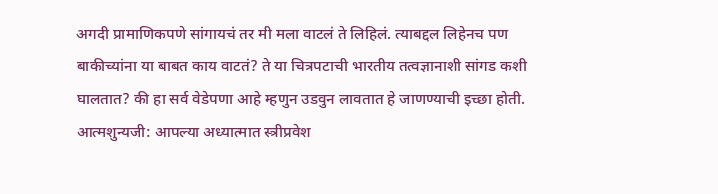अगदी प्रामाणिकपणे सांगायचं तर मी मला वाटलं ते लिहिलं. त्याबद्दल लिहेनच पण बाकीच्यांना या बाबत काय वाटतं? ते या चित्रपटाची भारतीय तत्वज्ञानाशी सांगड कशी घालतात? की हा सर्व वेडेपणा आहे म्हणुन उडवुन लावतात हे जाणण्याची इच्छा होती. आत्मशुन्यजी: आपल्या अध्यात्मात स्त्रीप्रवेश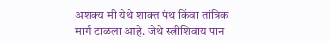अशक्य मी येथे शाक्त पंथ किंवा तांत्रिक मार्ग टाळला आहे. जेथे स्त्रीशिवाय पान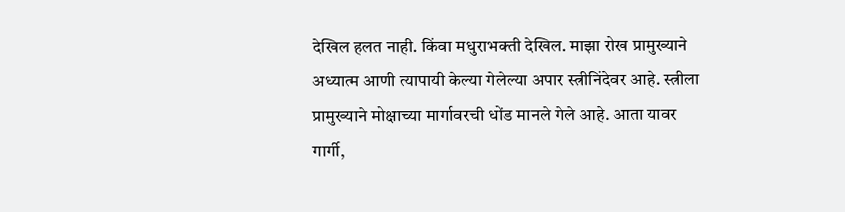देखिल हलत नाही. किंवा मधुराभक्ती देखिल. माझा रोख प्रामुख्याने अध्यात्म आणी त्यापायी केल्या गेलेल्या अपार स्त्रीनिंदेवर आहे. स्त्रीला प्रामुख्याने मोक्षाच्या मार्गावरची धोंड मानले गेले आहे. आता यावर गार्गी,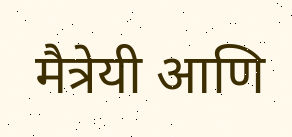मैत्रेयी आणि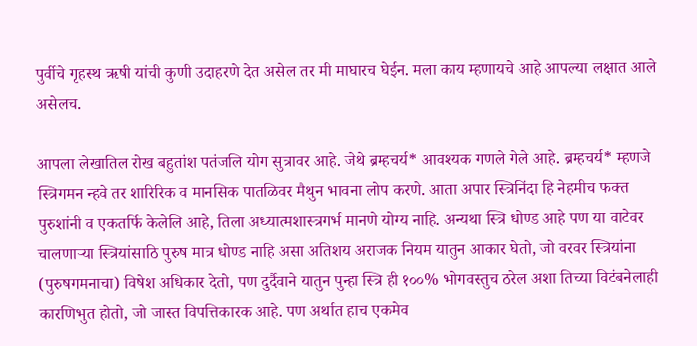पुर्वीचे गृहस्थ ऋषी यांची कुणी उदाहरणे देत असेल तर मी माघारच घेईन. मला काय म्हणायचे आहे आपल्या लक्षात आले असेलच.

आपला लेखातिल रोख बहुतांश पतंजलि योग सुत्रावर आहे. जेथे ब्रम्हचर्य* आवश्यक गणले गेले आहे. ब्रम्हचर्य* म्हणजे स्त्रिगमन न्हवे तर शारिरिक व मानसिक पातळिवर मैथुन भावना लोप करणे. आता अपार स्त्रिनिंदा हि नेहमीच फक्त पुरुशांनी व एकतर्फि केलेलि आहे, तिला अध्यात्मशास्त्रगर्भ मानणे योग्य नाहि. अन्यथा स्त्रि धोण्ड आहे पण या वाटेवर चालणार्‍या स्त्रियांसाठि पुरुष मात्र धोण्ड नाहि असा अतिशय अराजक नियम यातुन आकार घेतो, जो वरवर स्त्रियांना (पुरुषगमनाचा) विषेश अधिकार देतो, पण दुर्दैवाने यातुन पुन्हा स्त्रि ही १००% भोगवस्तुच ठरेल अशा तिच्या विटंबनेलाही कारणिभुत होतो, जो जास्त विपत्तिकारक आहे. पण अर्थात हाच एकमेव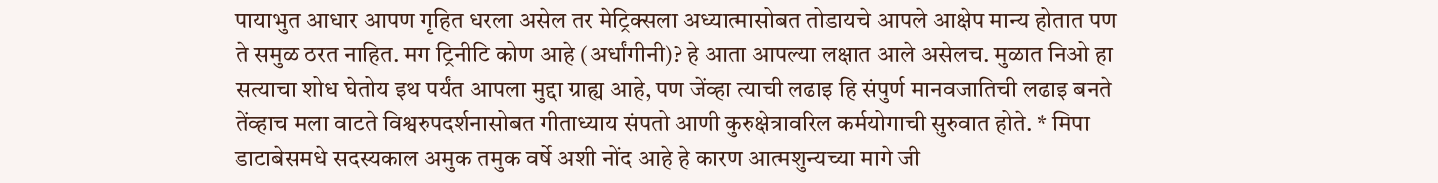पायाभुत आधार आपण गृहित धरला असेल तर मेट्रिक्सला अध्यात्मासोबत तोडायचे आपले आक्षेप मान्य होतात पण ते समुळ ठरत नाहित. मग ट्रिनीटि कोण आहे (अर्धांगीनी)? हे आता आपल्या लक्षात आले असेलच. मुळात निओ हा सत्याचा शोध घेतोय इथ पर्यंत आपला मुद्दा ग्राह्य आहे, पण जेंव्हा त्याची लढाइ हि संपुर्ण मानवजातिची लढाइ बनते तेंव्हाच मला वाटते विश्वरुपदर्शनासोबत गीताध्याय संपतो आणी कुरुक्षेत्रावरिल कर्मयोगाची सुरुवात होते. * मिपा डाटाबेसमधे सदस्यकाल अमुक तमुक वर्षे अशी नोंद आहे हे कारण आत्मशुन्यच्या मागे जी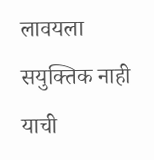लावयला सयुक्तिक नाही याची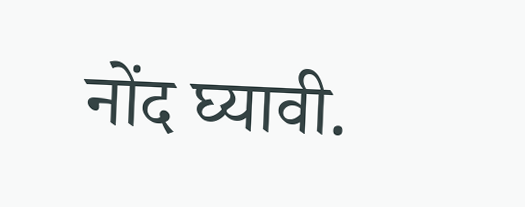नोंद घ्यावी.